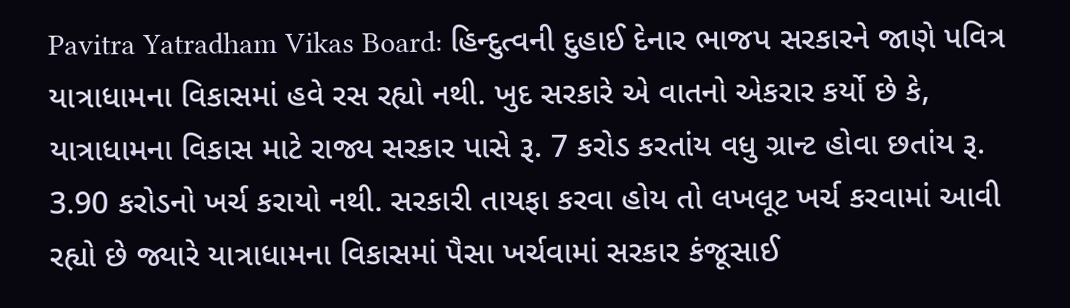Pavitra Yatradham Vikas Board: હિન્દુત્વની દુહાઈ દેનાર ભાજપ સરકારને જાણે પવિત્ર યાત્રાધામના વિકાસમાં હવે રસ રહ્યો નથી. ખુદ સરકારે એ વાતનો એકરાર કર્યો છે કે, યાત્રાધામના વિકાસ માટે રાજ્ય સરકાર પાસે રૂ. 7 કરોડ કરતાંય વધુ ગ્રાન્ટ હોવા છતાંય રૂ. 3.90 કરોડનો ખર્ચ કરાયો નથી. સરકારી તાયફા કરવા હોય તો લખલૂટ ખર્ચ કરવામાં આવી રહ્યો છે જ્યારે યાત્રાધામના વિકાસમાં પૈસા ખર્ચવામાં સરકાર કંજૂસાઈ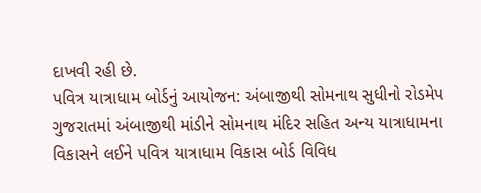દાખવી રહી છે.
પવિત્ર યાત્રાધામ બોર્ડનું આયોજન: અંબાજીથી સોમનાથ સુધીનો રોડમેપ
ગુજરાતમાં અંબાજીથી માંડીને સોમનાથ મંદિર સહિત અન્ય યાત્રાધામના વિકાસને લઈને પવિત્ર યાત્રાધામ વિકાસ બોર્ડ વિવિધ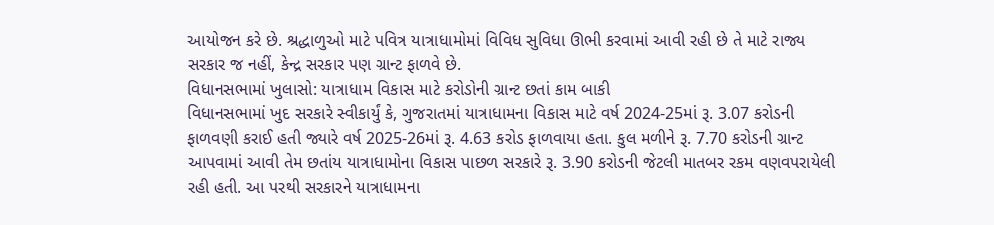આયોજન કરે છે. શ્રદ્ધાળુઓ માટે પવિત્ર યાત્રાધામોમાં વિવિધ સુવિધા ઊભી કરવામાં આવી રહી છે તે માટે રાજ્ય સરકાર જ નહીં, કેન્દ્ર સરકાર પણ ગ્રાન્ટ ફાળવે છે.
વિધાનસભામાં ખુલાસો: યાત્રાધામ વિકાસ માટે કરોડોની ગ્રાન્ટ છતાં કામ બાકી
વિધાનસભામાં ખુદ સરકારે સ્વીકાર્યું કે, ગુજરાતમાં યાત્રાધામના વિકાસ માટે વર્ષ 2024-25માં રૂ. 3.07 કરોડની ફાળવણી કરાઈ હતી જ્યારે વર્ષ 2025-26માં રૂ. 4.63 કરોડ ફાળવાયા હતા. કુલ મળીને રૂ. 7.70 કરોડની ગ્રાન્ટ આપવામાં આવી તેમ છતાંય યાત્રાધામોના વિકાસ પાછળ સરકારે રૂ. 3.90 કરોડની જેટલી માતબર રકમ વણવપરાયેલી રહી હતી. આ પરથી સરકારને યાત્રાધામના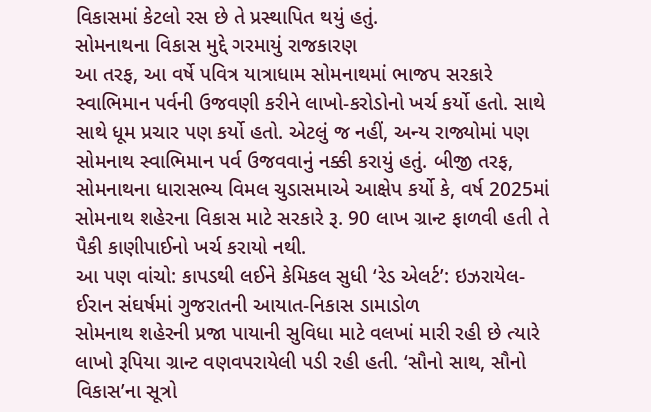વિકાસમાં કેટલો રસ છે તે પ્રસ્થાપિત થયું હતું.
સોમનાથના વિકાસ મુદ્દે ગરમાયું રાજકારણ
આ તરફ, આ વર્ષે પવિત્ર યાત્રાધામ સોમનાથમાં ભાજપ સરકારે સ્વાભિમાન પર્વની ઉજવણી કરીને લાખો-કરોડોનો ખર્ચ કર્યો હતો. સાથે સાથે ધૂમ પ્રચાર પણ કર્યો હતો. એટલું જ નહીં, અન્ય રાજ્યોમાં પણ સોમનાથ સ્વાભિમાન પર્વ ઉજવવાનું નક્કી કરાયું હતું. બીજી તરફ, સોમનાથના ધારાસભ્ય વિમલ ચુડાસમાએ આક્ષેપ કર્યો કે, વર્ષ 2025માં સોમનાથ શહેરના વિકાસ માટે સરકારે રૂ. 90 લાખ ગ્રાન્ટ ફાળવી હતી તે પૈકી કાણીપાઈનો ખર્ચ કરાયો નથી.
આ પણ વાંચો: કાપડથી લઈને કેમિકલ સુધી ‘રેડ એલર્ટ’: ઇઝરાયેલ-ઈરાન સંઘર્ષમાં ગુજરાતની આયાત-નિકાસ ડામાડોળ
સોમનાથ શહેરની પ્રજા પાયાની સુવિધા માટે વલખાં મારી રહી છે ત્યારે લાખો રૂપિયા ગ્રાન્ટ વણવપરાયેલી પડી રહી હતી. ‘સૌનો સાથ, સૌનો વિકાસ’ના સૂત્રો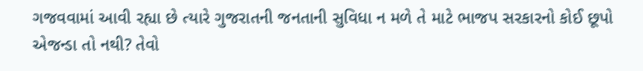ગજવવામાં આવી રહ્યા છે ત્યારે ગુજરાતની જનતાની સુવિધા ન મળે તે માટે ભાજપ સરકારનો કોઈ છૂપો એજન્ડા તો નથી? તેવો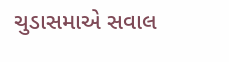ચુડાસમાએ સવાલ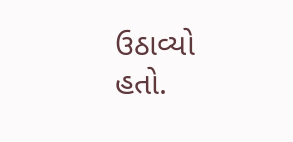ઉઠાવ્યો હતો.